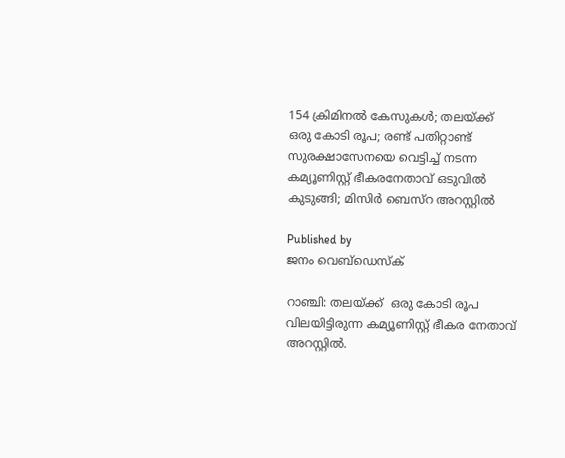154 ക്രിമിനൽ കേസുകൾ; തലയ്‌ക്ക്  ഒരു കോടി രൂപ; രണ്ട് പതിറ്റാണ്ട് സുരക്ഷാസേനയെ വെട്ടിച്ച് നടന്ന കമ്യൂണിസ്റ്റ് ഭീകരനേതാവ് ഒടുവിൽ കുടുങ്ങി; മിസിർ ബെസ്‌റ അറസ്റ്റിൽ

Published by
ജനം വെബ്‌ഡെസ്ക്

റാഞ്ചി: തലയ്‌ക്ക്  ഒരു കോടി രൂപ വിലയിട്ടിരുന്ന കമ്യൂണിസ്റ്റ് ഭീകര നേതാവ് അറസ്റ്റിൽ.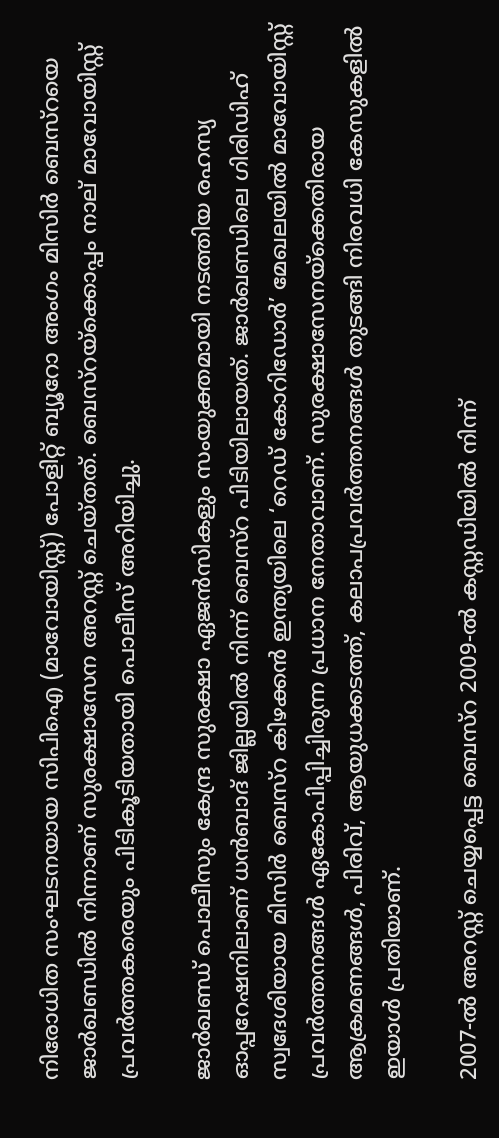നിരോധിത സംഘടനയായ സിപിഐ (മാവോയിസ്റ്റ്) പോളിറ്റ് ബ്യൂറോ അംഗം മിസിർ ബെസ്‌റയെ ജാർഖണ്ഡിൽ നിന്നാണ് സുരക്ഷാസേന അറസ്റ്റ് ചെയ്തത്. ബെസ്‌റയ്‌ക്കൊപ്പം നാല് മാവോയിസ്റ്റ് പ്രവർത്തകരെയും പിടികൂടിയതായി പൊലീസ് അറിയിച്ചു.

ജാർഖണ്ഡ് പൊലീസും കേന്ദ്ര സുരക്ഷാ ഏജൻസികളും സംയുക്തമായി നടത്തിയ രഹസ്യ ഓപ്പറേഷനിലാണ് ധൻബാദ് ജില്ലയിൽ നിന്ന് ബെസ്‌റ പിടിയിലായത്. ജാർഖണ്ഡിലെ ഗിരിഡിഹ് സ്വദേശിയായ മിസിർ ബെസ്‌റ കിഴക്കൻ ഇന്ത്യയിലെ ‘റെഡ് കോറിഡോർ’ മേഖലയിൽ മാവോയിസ്റ്റ് പ്രവർത്തനങ്ങൾ ഏകോപിപ്പിച്ചിരുന്ന പ്രധാന നേതാവാണ്. സുരക്ഷാസേനയ്‌ക്കെതിരായ ആക്രമണങ്ങൾ, പിരിവ്, ആയുധക്കടത്ത്, കലാപപ്രവർത്തനങ്ങൾ തുടങ്ങി നിരവധി കേസുകളിൽ ഇയാൾ പ്രതിയാണ്.

2007-ൽ അറസ്റ്റ് ചെയ്യപ്പെട്ട ബെസ്‌റ 2009-ൽ കസ്റ്റഡിയിൽ നിന്ന്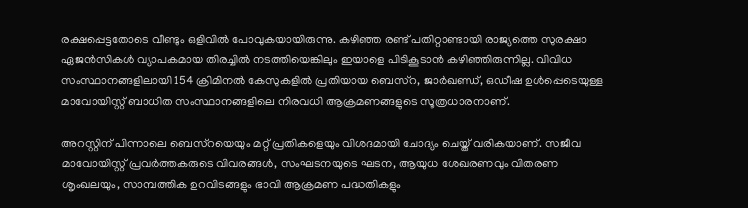രക്ഷപ്പെട്ടതോടെ വീണ്ടും ഒളിവിൽ പോവുകയായിരുന്നു. കഴിഞ്ഞ രണ്ട് പതിറ്റാണ്ടായി രാജ്യത്തെ സുരക്ഷാ ഏജൻസികൾ വ്യാപകമായ തിരച്ചിൽ നടത്തിയെങ്കിലും ഇയാളെ പിടികൂടാൻ കഴിഞ്ഞിരുന്നില്ല. വിവിധ സംസ്ഥാനങ്ങളിലായി 154 ക്രിമിനൽ കേസുകളിൽ പ്രതിയായ ബെസ്‌റ, ജാർഖണ്ഡ്, ഒഡീഷ ഉൾപ്പെടെയുള്ള മാവോയിസ്റ്റ് ബാധിത സംസ്ഥാനങ്ങളിലെ നിരവധി ആക്രമണങ്ങളുടെ സൂത്രധാരനാണ്.

അറസ്റ്റിന് പിന്നാലെ ബെസ്‌റയെയും മറ്റ് പ്രതികളെയും വിശദമായി ചോദ്യം ചെയ്ത് വരികയാണ്. സജീവ മാവോയിസ്റ്റ് പ്രവർത്തകരുടെ വിവരങ്ങൾ, സംഘടനയുടെ ഘടന, ആയുധ ശേഖരണവും വിതരണ ശൃംഖലയും, സാമ്പത്തിക ഉറവിടങ്ങളും ഭാവി ആക്രമണ പദ്ധതികളും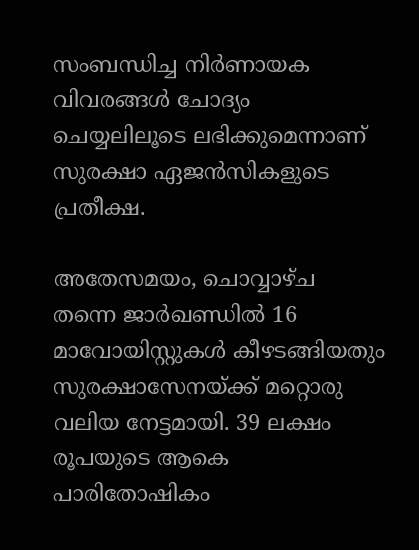സംബന്ധിച്ച നിർണായക വിവരങ്ങൾ ചോദ്യം ചെയ്യലിലൂടെ ലഭിക്കുമെന്നാണ് സുരക്ഷാ ഏജൻസികളുടെ പ്രതീക്ഷ.

അതേസമയം, ചൊവ്വാഴ്ച തന്നെ ജാർഖണ്ഡിൽ 16 മാവോയിസ്റ്റുകൾ കീഴടങ്ങിയതും സുരക്ഷാസേനയ്‌ക്ക് മറ്റൊരു വലിയ നേട്ടമായി. 39 ലക്ഷം രൂപയുടെ ആകെ പാരിതോഷികം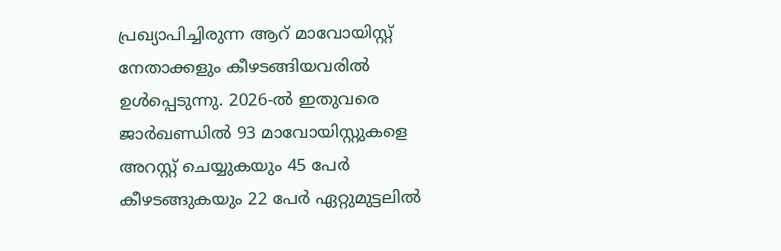പ്രഖ്യാപിച്ചിരുന്ന ആറ് മാവോയിസ്റ്റ് നേതാക്കളും കീഴടങ്ങിയവരിൽ ഉൾപ്പെടുന്നു. 2026-ൽ ഇതുവരെ ജാർഖണ്ഡിൽ 93 മാവോയിസ്റ്റുകളെ അറസ്റ്റ് ചെയ്യുകയും 45 പേർ കീഴടങ്ങുകയും 22 പേർ ഏറ്റുമുട്ടലിൽ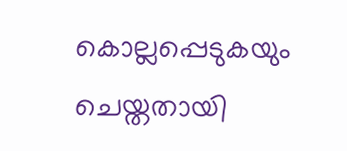കൊല്ലപ്പെടുകയും ചെയ്തതായി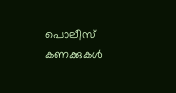പൊലീസ് കണക്കുകൾ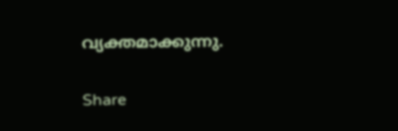വ്യക്തമാക്കുന്നു.

Share